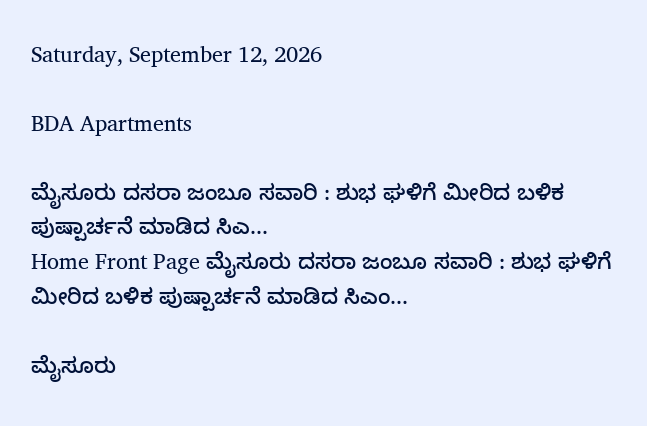Saturday, September 12, 2026

BDA Apartments

ಮೈಸೂರು ದಸರಾ ಜಂಬೂ ಸವಾರಿ : ಶುಭ ಘಳಿಗೆ ಮೀರಿದ ಬಳಿಕ ಪುಷ್ಪಾರ್ಚನೆ ಮಾಡಿದ ಸಿಎ...
Home Front Page ಮೈಸೂರು ದಸರಾ ಜಂಬೂ ಸವಾರಿ : ಶುಭ ಘಳಿಗೆ ಮೀರಿದ ಬಳಿಕ ಪುಷ್ಪಾರ್ಚನೆ ಮಾಡಿದ ಸಿಎಂ...

ಮೈಸೂರು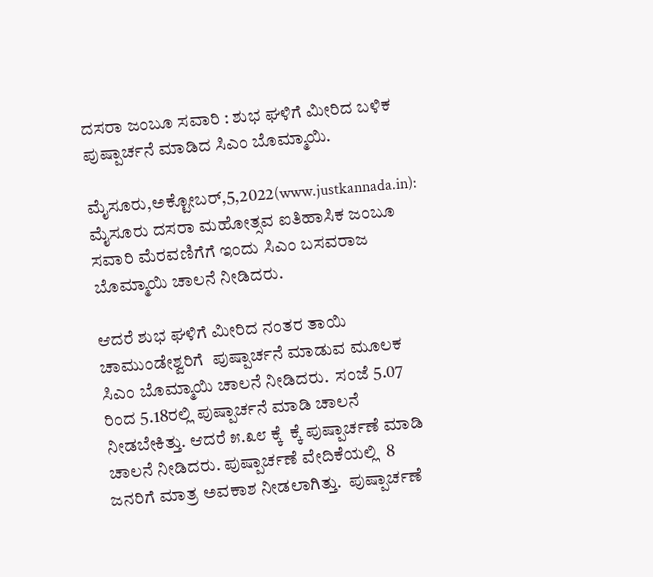ದಸರಾ ಜಂಬೂ ಸವಾರಿ : ಶುಭ ಘಳಿಗೆ ಮೀರಿದ ಬಳಿಕ ಪುಷ್ಪಾರ್ಚನೆ ಮಾಡಿದ ಸಿಎಂ ಬೊಮ್ಮಾಯಿ.

ಮೈಸೂರು,ಅಕ್ಟೋಬರ್,5,2022(www.justkannada.in): ಮೈಸೂರು ದಸರಾ ಮಹೋತ್ಸವ ಐತಿಹಾಸಿಕ ಜಂಬೂ ಸವಾರಿ ಮೆರವಣಿಗೆಗೆ ಇಂದು ಸಿಎಂ ಬಸವರಾಜ ಬೊಮ್ಮಾಯಿ ಚಾಲನೆ ನೀಡಿದರು.

ಆದರೆ ಶುಭ ಘಳಿಗೆ ಮೀರಿದ ನಂತರ ತಾಯಿ ಚಾಮುಂಡೇಶ್ವರಿಗೆ  ಪುಷ್ಪಾರ್ಚನೆ ಮಾಡುವ ಮೂಲಕ ಸಿಎಂ ಬೊಮ್ಮಾಯಿ ಚಾಲನೆ ನೀಡಿದರು.  ಸಂಜೆ 5.07 ರಿಂದ 5.18ರಲ್ಲಿ ಪುಷ್ಪಾರ್ಚನೆ ಮಾಡಿ ಚಾಲನೆ ನೀಡಬೇಕಿತ್ತು. ಆದರೆ ೫.೩೮ ಕ್ಕೆ  ಕ್ಕೆ ಪುಷ್ಪಾರ್ಚಣೆ ಮಾಡಿ ಚಾಲನೆ ನೀಡಿದರು. ಪುಷ್ಪಾರ್ಚಣೆ ವೇದಿಕೆಯಲ್ಲಿ  8 ಜನರಿಗೆ ಮಾತ್ರ ಅವಕಾಶ ನೀಡಲಾಗಿತ್ತು.  ಪುಷ್ಪಾರ್ಚಣೆ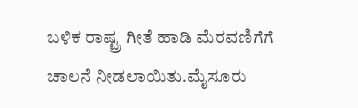ಬಳಿಕ ರಾಷ್ಟ್ರ ಗೀತೆ ಹಾಡಿ ಮೆರವಣಿಗೆಗೆ ಚಾಲನೆ ನೀಡಲಾಯಿತು.ಮೈಸೂರು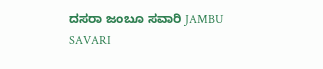ದಸರಾ ಜಂಬೂ ಸವಾರಿ JAMBU SAVARI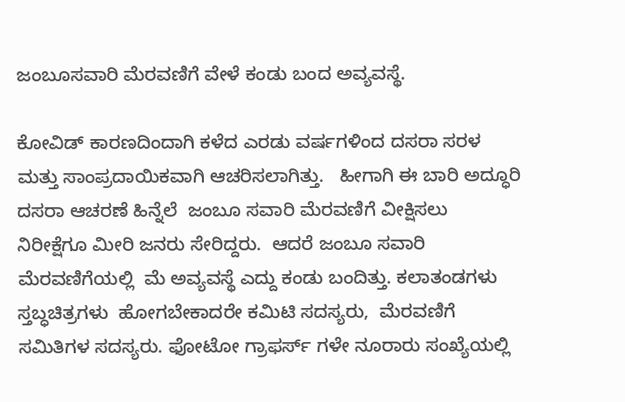ಜಂಬೂಸವಾರಿ ಮೆರವಣಿಗೆ ವೇಳೆ ಕಂಡು ಬಂದ ಅವ್ಯವಸ್ಥೆ.

ಕೋವಿಡ್ ಕಾರಣದಿಂದಾಗಿ ಕಳೆದ ಎರಡು ವರ್ಷಗಳಿಂದ ದಸರಾ ಸರಳ ಮತ್ತು ಸಾಂಪ್ರದಾಯಿಕವಾಗಿ ಆಚರಿಸಲಾಗಿತ್ತು.   ಹೀಗಾಗಿ ಈ ಬಾರಿ ಅದ್ಧೂರಿ ದಸರಾ ಆಚರಣೆ ಹಿನ್ನೆಲೆ  ಜಂಬೂ ಸವಾರಿ ಮೆರವಣಿಗೆ ವೀಕ್ಷಿಸಲು ನಿರೀಕ್ಷೆಗೂ ಮೀರಿ ಜನರು ಸೇರಿದ್ದರು.  ಆದರೆ ಜಂಬೂ ಸವಾರಿ ಮೆರವಣಿಗೆಯಲ್ಲಿ  ಮೆ ಅವ್ಯವಸ್ಥೆ ಎದ್ದು ಕಂಡು ಬಂದಿತ್ತು. ಕಲಾತಂಡಗಳು ಸ್ತಬ್ಧಚಿತ್ರಗಳು  ಹೋಗಬೇಕಾದರೇ ಕಮಿಟಿ ಸದಸ್ಯರು,  ಮೆರವಣಿಗೆ ಸಮಿತಿಗಳ ಸದಸ್ಯರು. ಫೋಟೋ ಗ್ರಾಫರ್ಸ್ ಗಳೇ ನೂರಾರು ಸಂಖ್ಯೆಯಲ್ಲಿ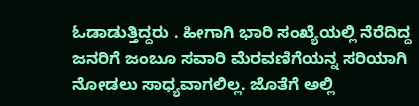ಓಡಾಡುತ್ತಿದ್ದರು . ಹೀಗಾಗಿ ಭಾರಿ ಸಂಖ್ಯೆಯಲ್ಲಿ ನೆರೆದಿದ್ದ ಜನರಿಗೆ ಜಂಬೂ ಸವಾರಿ ಮೆರವಣಿಗೆಯನ್ನ ಸರಿಯಾಗಿ ನೋಡಲು ಸಾಧ್ಯವಾಗಲಿಲ್ಲ. ಜೊತೆಗೆ ಅಲ್ಲಿ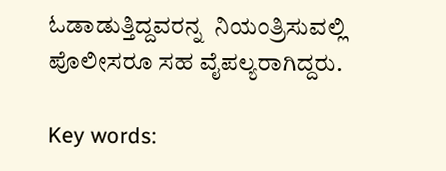ಓಡಾಡುತ್ತಿದ್ದವರನ್ನ  ನಿಯಂತ್ರಿಸುವಲ್ಲಿ ಪೊಲೀಸರೂ ಸಹ ವೈಪಲ್ಯರಾಗಿದ್ದರು.

Key words: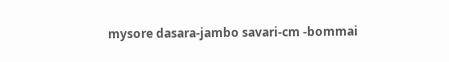mysore dasara-jambo savari-cm -bommai